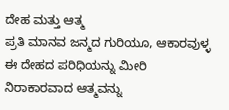ದೇಹ ಮತ್ತು ಆತ್ಮ
ಪ್ರತಿ ಮಾನವ ಜನ್ಮದ ಗುರಿಯೂ, ಆಕಾರವುಳ್ಳ ಈ ದೇಹದ ಪರಿಧಿಯನ್ನು ಮೀರಿ ನಿರಾಕಾರವಾದ ಆತ್ಮವನ್ನು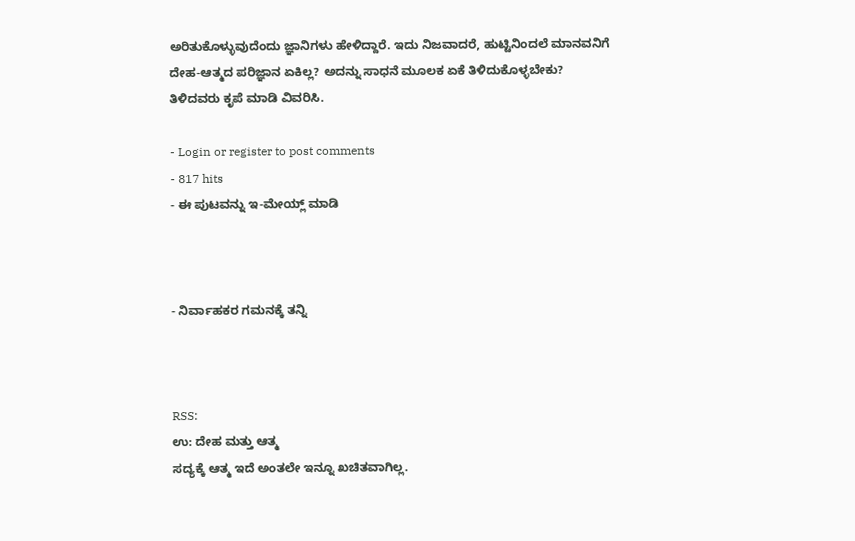ಅರಿತುಕೊಳ್ಳುವುದೆಂದು ಜ್ಞಾನಿಗಳು ಹೇಳಿದ್ದಾರೆ. ಇದು ನಿಜವಾದರೆ, ಹುಟ್ಟಿನಿಂದಲೆ ಮಾನವನಿಗೆ ದೇಹ-ಆತ್ಮದ ಪರಿಜ್ಞಾನ ಏಕಿಲ್ಲ? ಅದನ್ನು ಸಾಧನೆ ಮೂಲಕ ಏಕೆ ತಿಳಿದುಕೊಳ್ಳಬೇಕು? ತಿಳಿದವರು ಕೃಪೆ ಮಾಡಿ ವಿವರಿಸಿ.

- Login or register to post comments
- 817 hits
- ಈ ಪುಟವನ್ನು ಇ-ಮೇಯ್ಲ್ ಮಾಡಿ



- ನಿರ್ವಾಹಕರ ಗಮನಕ್ಕೆ ತನ್ನಿ



RSS:
ಉ: ದೇಹ ಮತ್ತು ಆತ್ಮ
ಸದ್ಯಕ್ಕೆ ಆತ್ಮ ಇದೆ ಅಂತಲೇ ಇನ್ನೂ ಖಚಿತವಾಗಿಲ್ಲ.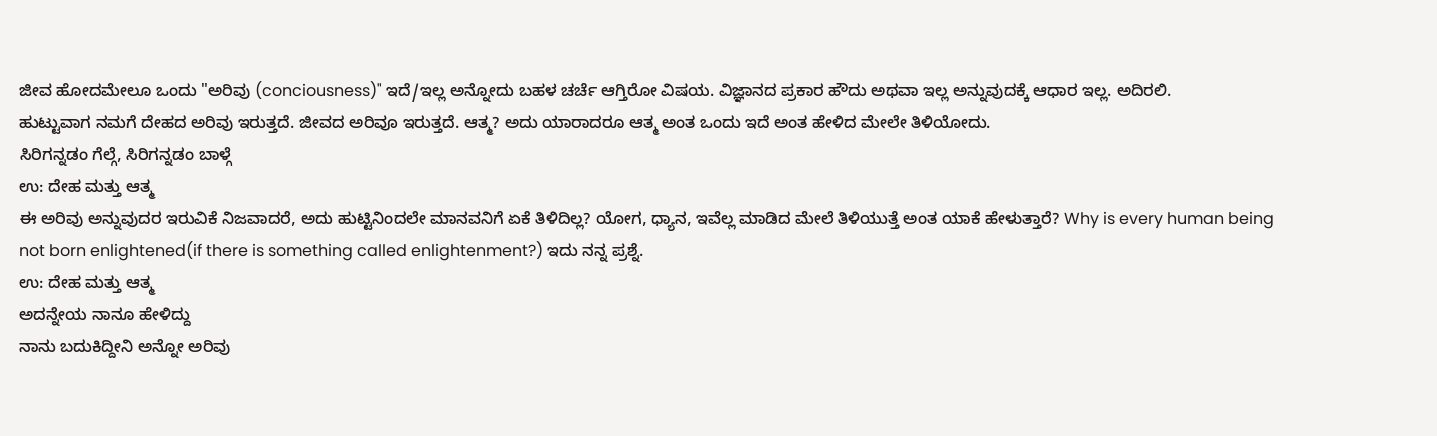ಜೀವ ಹೋದಮೇಲೂ ಒಂದು "ಅರಿವು (conciousness)" ಇದೆ/ಇಲ್ಲ ಅನ್ನೋದು ಬಹಳ ಚರ್ಚೆ ಆಗ್ತಿರೋ ವಿಷಯ. ವಿಜ್ಞಾನದ ಪ್ರಕಾರ ಹೌದು ಅಥವಾ ಇಲ್ಲ ಅನ್ನುವುದಕ್ಕೆ ಆಧಾರ ಇಲ್ಲ. ಅದಿರಲಿ.
ಹುಟ್ಟುವಾಗ ನಮಗೆ ದೇಹದ ಅರಿವು ಇರುತ್ತದೆ. ಜೀವದ ಅರಿವೂ ಇರುತ್ತದೆ. ಆತ್ಮ? ಅದು ಯಾರಾದರೂ ಆತ್ಮ ಅಂತ ಒಂದು ಇದೆ ಅಂತ ಹೇಳಿದ ಮೇಲೇ ತಿಳಿಯೋದು.
ಸಿರಿಗನ್ನಡಂ ಗೆಲ್ಗೆ, ಸಿರಿಗನ್ನಡಂ ಬಾಳ್ಗೆ
ಉ: ದೇಹ ಮತ್ತು ಆತ್ಮ
ಈ ಅರಿವು ಅನ್ನುವುದರ ಇರುವಿಕೆ ನಿಜವಾದರೆ, ಅದು ಹುಟ್ಟಿನಿಂದಲೇ ಮಾನವನಿಗೆ ಏಕೆ ತಿಳಿದಿಲ್ಲ? ಯೋಗ, ಧ್ಯಾನ, ಇವೆಲ್ಲ ಮಾಡಿದ ಮೇಲೆ ತಿಳಿಯುತ್ತೆ ಅಂತ ಯಾಕೆ ಹೇಳುತ್ತಾರೆ? Why is every human being not born enlightened(if there is something called enlightenment?) ಇದು ನನ್ನ ಪ್ರಶ್ನೆ.
ಉ: ದೇಹ ಮತ್ತು ಆತ್ಮ
ಅದನ್ನೇಯ ನಾನೂ ಹೇಳಿದ್ದು
ನಾನು ಬದುಕಿದ್ದೀನಿ ಅನ್ನೋ ಅರಿವು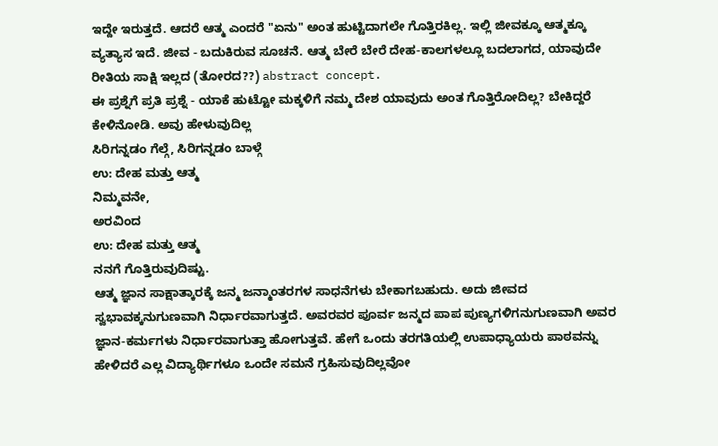ಇದ್ದೇ ಇರುತ್ತದೆ. ಆದರೆ ಆತ್ಮ ಎಂದರೆ "ಏನು" ಅಂತ ಹುಟ್ಟಿದಾಗಲೇ ಗೊತ್ತಿರಕಿಲ್ಲ. ಇಲ್ಲಿ ಜೀವಕ್ಕೂ ಆತ್ಮಕ್ಕೂ ವ್ಯತ್ಯಾಸ ಇದೆ. ಜೀವ - ಬದುಕಿರುವ ಸೂಚನೆ. ಆತ್ಮ ಬೇರೆ ಬೇರೆ ದೇಹ-ಕಾಲಗಳಲ್ಲೂ ಬದಲಾಗದ, ಯಾವುದೇ ರೀತಿಯ ಸಾಕ್ಷಿ ಇಲ್ಲದ (ತೋರದ??) abstract concept.
ಈ ಪ್ರಶ್ನೆಗೆ ಪ್ರತಿ ಪ್ರಶ್ನೆ - ಯಾಕೆ ಹುಟ್ಟೋ ಮಕ್ಕಳಿಗೆ ನಮ್ಮ ದೇಶ ಯಾವುದು ಅಂತ ಗೊತ್ತಿರೋದಿಲ್ಲ? ಬೇಕಿದ್ದರೆ ಕೇಳಿನೋಡಿ. ಅವು ಹೇಳುವುದಿಲ್ಲ
ಸಿರಿಗನ್ನಡಂ ಗೆಲ್ಗೆ, ಸಿರಿಗನ್ನಡಂ ಬಾಳ್ಗೆ
ಉ: ದೇಹ ಮತ್ತು ಆತ್ಮ
ನಿಮ್ಮವನೇ,
ಅರವಿಂದ
ಉ: ದೇಹ ಮತ್ತು ಆತ್ಮ
ನನಗೆ ಗೊತ್ತಿರುವುದಿಷ್ಟು.
ಆತ್ಮ ಜ್ಞಾನ ಸಾಕ್ಷಾತ್ಕಾರಕ್ಕೆ ಜನ್ಮ ಜನ್ಮಾಂತರಗಳ ಸಾಧನೆಗಳು ಬೇಕಾಗಬಹುದು. ಅದು ಜೀವದ ಸ್ವಭಾವಕ್ಕನುಗುಣವಾಗಿ ನಿರ್ಧಾರವಾಗುತ್ತದೆ. ಅವರವರ ಪೂರ್ವ ಜನ್ಮದ ಪಾಪ ಪುಣ್ಯಗಳಿಗನುಗುಣವಾಗಿ ಅವರ ಜ್ಞಾನ-ಕರ್ಮಗಳು ನಿರ್ಧಾರವಾಗುತ್ತಾ ಹೋಗುತ್ತವೆ. ಹೇಗೆ ಒಂದು ತರಗತಿಯಲ್ಲಿ ಉಪಾಧ್ಯಾಯರು ಪಾಠವನ್ನು ಹೇಳಿದರೆ ಎಲ್ಲ ವಿದ್ಯಾರ್ಥಿಗಳೂ ಒಂದೇ ಸಮನೆ ಗ್ರಹಿಸುವುದಿಲ್ಲವೋ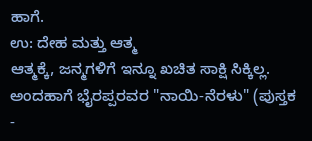ಹಾಗೆ.
ಉ: ದೇಹ ಮತ್ತು ಆತ್ಮ
ಆತ್ಮಕ್ಕೆ, ಜನ್ಮಗಳಿಗೆ ಇನ್ನೂ ಖಚಿತ ಸಾಕ್ಷಿ ಸಿಕ್ಕಿಲ್ಲ.
ಅಂದಹಾಗೆ ಭೈರಪ್ಪರವರ "ನಾಯಿ-ನೆರಳು" (ಪುಸ್ತಕ -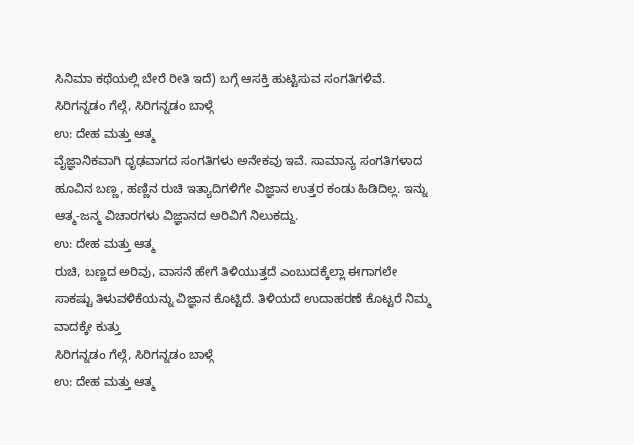ಸಿನಿಮಾ ಕಥೆಯಲ್ಲಿ ಬೇರೆ ರೀತಿ ಇದೆ) ಬಗ್ಗೆ ಆಸಕ್ತಿ ಹುಟ್ಟಿಸುವ ಸಂಗತಿಗಳಿವೆ.
ಸಿರಿಗನ್ನಡಂ ಗೆಲ್ಗೆ, ಸಿರಿಗನ್ನಡಂ ಬಾಳ್ಗೆ
ಉ: ದೇಹ ಮತ್ತು ಆತ್ಮ
ವೈಜ್ಞಾನಿಕವಾಗಿ ಧೃಢವಾಗದ ಸಂಗತಿಗಳು ಅನೇಕವು ಇವೆ. ಸಾಮಾನ್ಯ ಸಂಗತಿಗಳಾದ ಹೂವಿನ ಬಣ್ಣ, ಹಣ್ಣಿನ ರುಚಿ ಇತ್ಯಾದಿಗಳಿಗೇ ವಿಜ್ಞಾನ ಉತ್ತರ ಕಂಡು ಹಿಡಿದಿಲ್ಲ. ಇನ್ನು ಆತ್ಮ-ಜನ್ಮ ವಿಚಾರಗಳು ವಿಜ್ಞಾನದ ಅರಿವಿಗೆ ನಿಲುಕದ್ದು.
ಉ: ದೇಹ ಮತ್ತು ಆತ್ಮ
ರುಚಿ, ಬಣ್ಣದ ಅರಿವು, ವಾಸನೆ ಹೇಗೆ ತಿಳಿಯುತ್ತದೆ ಎಂಬುದಕ್ಕೆಲ್ಲಾ ಈಗಾಗಲೇ ಸಾಕಷ್ಟು ತಿಳುವಳಿಕೆಯನ್ನು ವಿಜ್ಞಾನ ಕೊಟ್ಟಿದೆ. ತಿಳಿಯದೆ ಉದಾಹರಣೆ ಕೊಟ್ಟರೆ ನಿಮ್ಮ ವಾದಕ್ಕೇ ಕುತ್ತು
ಸಿರಿಗನ್ನಡಂ ಗೆಲ್ಗೆ, ಸಿರಿಗನ್ನಡಂ ಬಾಳ್ಗೆ
ಉ: ದೇಹ ಮತ್ತು ಆತ್ಮ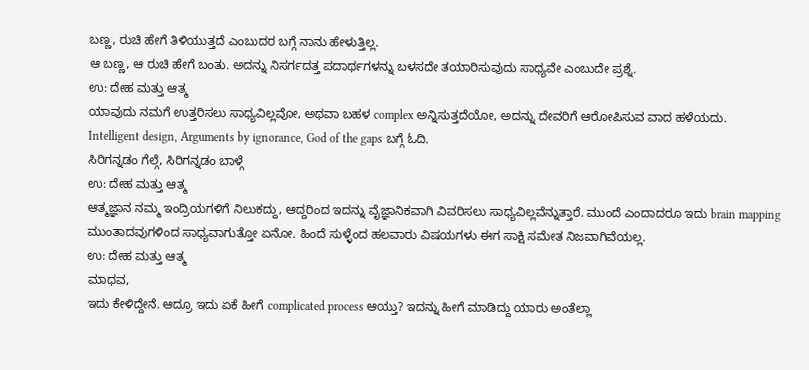ಬಣ್ಣ, ರುಚಿ ಹೇಗೆ ತಿಳಿಯುತ್ತದೆ ಎಂಬುದರ ಬಗ್ಗೆ ನಾನು ಹೇಳುತ್ತಿಲ್ಲ.
ಆ ಬಣ್ಣ, ಆ ರುಚಿ ಹೇಗೆ ಬಂತು. ಅದನ್ನು ನಿಸರ್ಗದತ್ತ ಪದಾರ್ಥಗಳನ್ನು ಬಳಸದೇ ತಯಾರಿಸುವುದು ಸಾಧ್ಯವೇ ಎಂಬುದೇ ಪ್ರಶ್ನೆ.
ಉ: ದೇಹ ಮತ್ತು ಆತ್ಮ
ಯಾವುದು ನಮಗೆ ಉತ್ತರಿಸಲು ಸಾಧ್ಯವಿಲ್ಲವೋ, ಅಥವಾ ಬಹಳ complex ಅನ್ನಿಸುತ್ತದೆಯೋ, ಅದನ್ನು ದೇವರಿಗೆ ಆರೋಪಿಸುವ ವಾದ ಹಳೆಯದು.
Intelligent design, Arguments by ignorance, God of the gaps ಬಗ್ಗೆ ಓದಿ.
ಸಿರಿಗನ್ನಡಂ ಗೆಲ್ಗೆ, ಸಿರಿಗನ್ನಡಂ ಬಾಳ್ಗೆ
ಉ: ದೇಹ ಮತ್ತು ಆತ್ಮ
ಆತ್ಮಜ್ಞಾನ ನಮ್ಮ ಇಂದ್ರಿಯಗಳಿಗೆ ನಿಲುಕದ್ದು, ಆದ್ದರಿಂದ ಇದನ್ನು ವೈಜ್ಞಾನಿಕವಾಗಿ ವಿವರಿಸಲು ಸಾಧ್ಯವಿಲ್ಲವೆನ್ನುತ್ತಾರೆ. ಮುಂದೆ ಎಂದಾದರೂ ಇದು brain mapping ಮುಂತಾದವುಗಳಿಂದ ಸಾಧ್ಯವಾಗುತ್ತೋ ಏನೋ. ಹಿಂದೆ ಸುಳ್ಳೆಂದ ಹಲವಾರು ವಿಷಯಗಳು ಈಗ ಸಾಕ್ಷಿ ಸಮೇತ ನಿಜವಾಗಿವೆಯಲ್ಲ.
ಉ: ದೇಹ ಮತ್ತು ಆತ್ಮ
ಮಾಧವ,
ಇದು ಕೇಳಿದ್ದೇನೆ. ಆದ್ರೂ ಇದು ಏಕೆ ಹೀಗೆ complicated process ಆಯ್ತು? ಇದನ್ನು ಹೀಗೆ ಮಾಡಿದ್ದು ಯಾರು ಅಂತೆಲ್ಲಾ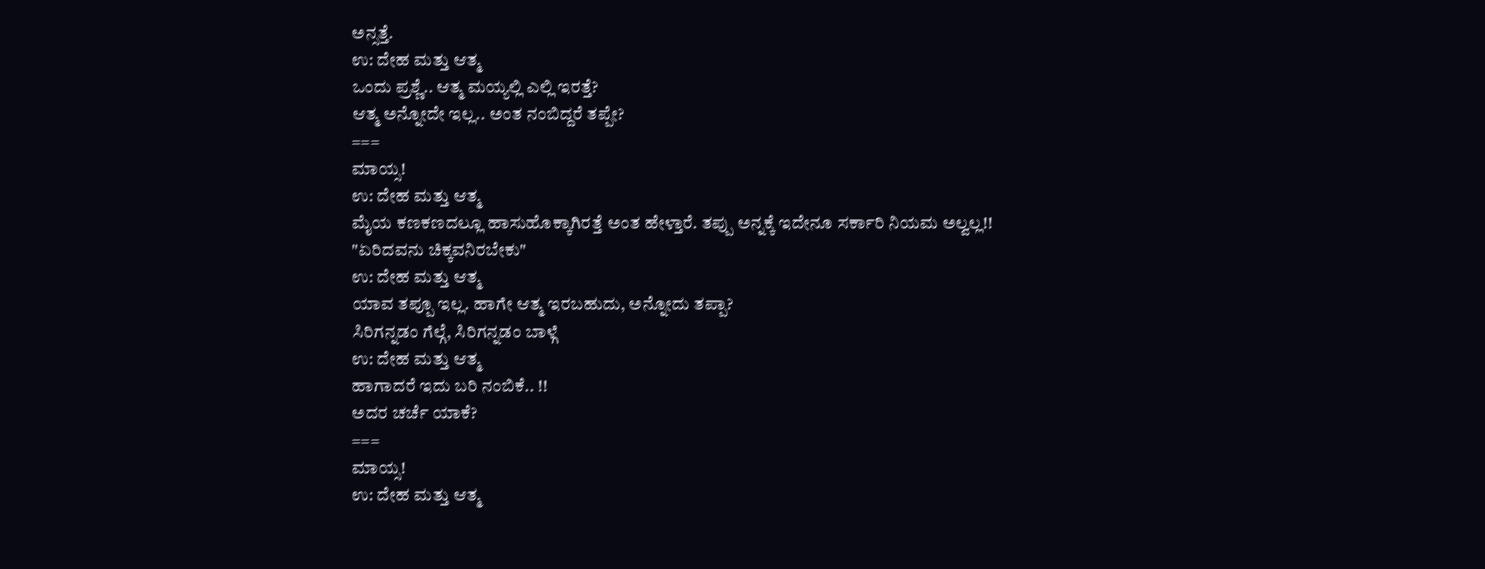ಅನ್ಸತ್ತೆ.
ಉ: ದೇಹ ಮತ್ತು ಆತ್ಮ
ಒಂದು ಪ್ರಶ್ಣೆ.. ಆತ್ಮ ಮಯ್ಯಲ್ಲಿ ಎಲ್ಲಿ ಇರತ್ತೆ?
ಆತ್ಮ ಅನ್ನೋದೇ ಇಲ್ಲ.. ಅಂತ ನಂಬಿದ್ದರೆ ತಪ್ಪೇ?
===
ಮಾಯ್ಸ!
ಉ: ದೇಹ ಮತ್ತು ಆತ್ಮ
ಮೈಯ ಕಣಕಣದಲ್ಲೂ ಹಾಸುಹೊಕ್ಕಾಗಿರತ್ತೆ ಅಂತ ಹೇಳ್ತಾರೆ. ತಪ್ಪು ಅನ್ನಕ್ಕೆ ಇದೇನೂ ಸರ್ಕಾರಿ ನಿಯಮ ಅಲ್ವಲ್ಲ!!
"ಏರಿದವನು ಚಿಕ್ಕವನಿರಬೇಕು"
ಉ: ದೇಹ ಮತ್ತು ಆತ್ಮ
ಯಾವ ತಪ್ಪೂ ಇಲ್ಲ. ಹಾಗೇ ಆತ್ಮ ಇರಬಹುದು, ಅನ್ನೋದು ತಪ್ಪಾ?
ಸಿರಿಗನ್ನಡಂ ಗೆಲ್ಗೆ, ಸಿರಿಗನ್ನಡಂ ಬಾಳ್ಗೆ
ಉ: ದೇಹ ಮತ್ತು ಆತ್ಮ
ಹಾಗಾದರೆ ಇದು ಬರಿ ನಂಬಿಕೆ.. !!
ಅದರ ಚರ್ಚೆ ಯಾಕೆ?
===
ಮಾಯ್ಸ!
ಉ: ದೇಹ ಮತ್ತು ಆತ್ಮ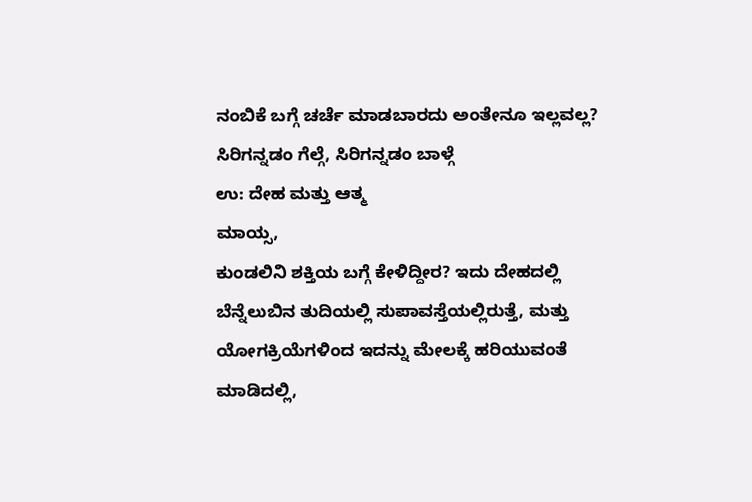ನಂಬಿಕೆ ಬಗ್ಗೆ ಚರ್ಚೆ ಮಾಡಬಾರದು ಅಂತೇನೂ ಇಲ್ಲವಲ್ಲ?
ಸಿರಿಗನ್ನಡಂ ಗೆಲ್ಗೆ, ಸಿರಿಗನ್ನಡಂ ಬಾಳ್ಗೆ
ಉ: ದೇಹ ಮತ್ತು ಆತ್ಮ
ಮಾಯ್ಸ,
ಕುಂಡಲಿನಿ ಶಕ್ತಿಯ ಬಗ್ಗೆ ಕೇಳಿದ್ದೀರ? ಇದು ದೇಹದಲ್ಲಿ ಬೆನ್ನೆಲುಬಿನ ತುದಿಯಲ್ಲಿ ಸುಪಾವಸ್ತೆಯಲ್ಲಿರುತ್ತೆ, ಮತ್ತು ಯೋಗಕ್ರಿಯೆಗಳಿಂದ ಇದನ್ನು ಮೇಲಕ್ಕೆ ಹರಿಯುವಂತೆ ಮಾಡಿದಲ್ಲಿ,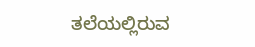ತಲೆಯಲ್ಲಿರುವ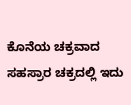ಕೊನೆಯ ಚಕ್ರವಾದ ಸಹಸ್ರಾರ ಚಕ್ರದಲ್ಲಿ ಇದು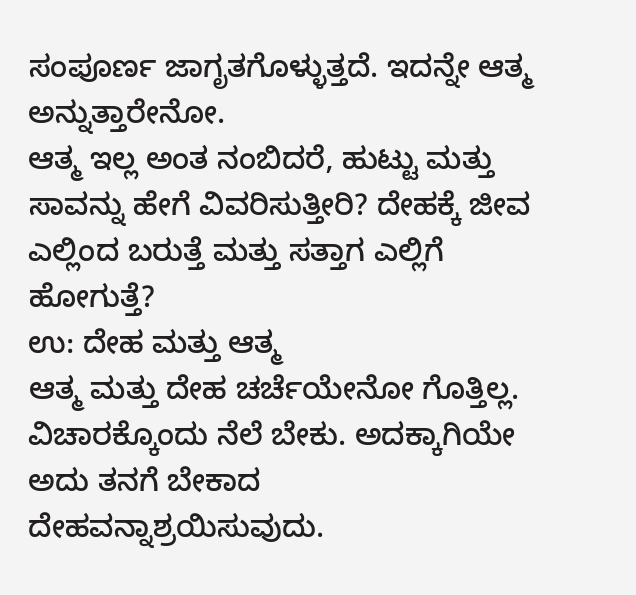ಸಂಪೂರ್ಣ ಜಾಗೃತಗೊಳ್ಳುತ್ತದೆ. ಇದನ್ನೇ ಆತ್ಮ ಅನ್ನುತ್ತಾರೇನೋ.
ಆತ್ಮ ಇಲ್ಲ ಅಂತ ನಂಬಿದರೆ, ಹುಟ್ಟು ಮತ್ತು ಸಾವನ್ನು ಹೇಗೆ ವಿವರಿಸುತ್ತೀರಿ? ದೇಹಕ್ಕೆ ಜೀವ ಎಲ್ಲಿಂದ ಬರುತ್ತೆ ಮತ್ತು ಸತ್ತಾಗ ಎಲ್ಲಿಗೆ ಹೋಗುತ್ತೆ?
ಉ: ದೇಹ ಮತ್ತು ಆತ್ಮ
ಆತ್ಮ ಮತ್ತು ದೇಹ ಚರ್ಚೆಯೇನೋ ಗೊತ್ತಿಲ್ಲ. ವಿಚಾರಕ್ಕೊಂದು ನೆಲೆ ಬೇಕು. ಅದಕ್ಕಾಗಿಯೇ ಅದು ತನಗೆ ಬೇಕಾದ ದೇಹವನ್ನಾಶ್ರಯಿಸುವುದು.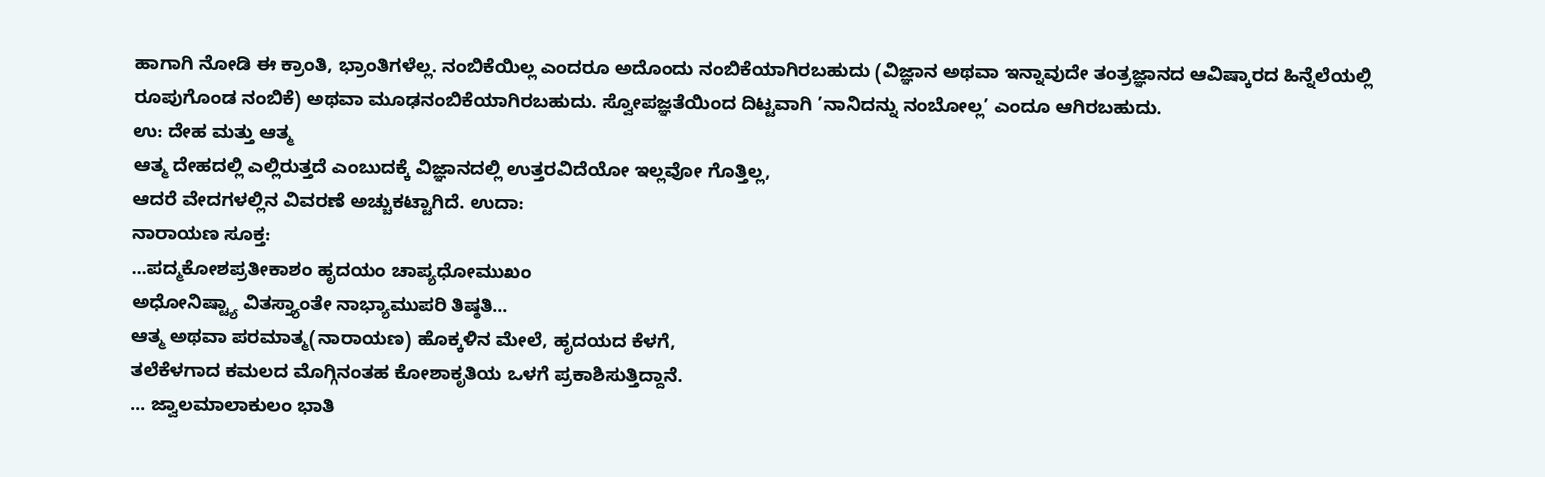ಹಾಗಾಗಿ ನೋಡಿ ಈ ಕ್ರಾಂತಿ, ಭ್ರಾಂತಿಗಳೆಲ್ಲ. ನಂಬಿಕೆಯಿಲ್ಲ ಎಂದರೂ ಅದೊಂದು ನಂಬಿಕೆಯಾಗಿರಬಹುದು (ವಿಜ್ಞಾನ ಅಥವಾ ಇನ್ನಾವುದೇ ತಂತ್ರಜ್ಞಾನದ ಆವಿಷ್ಕಾರದ ಹಿನ್ನೆಲೆಯಲ್ಲಿ ರೂಪುಗೊಂಡ ನಂಬಿಕೆ) ಅಥವಾ ಮೂಢನಂಬಿಕೆಯಾಗಿರಬಹುದು. ಸ್ವೋಪಜ್ಞತೆಯಿಂದ ದಿಟ್ಟವಾಗಿ ’ನಾನಿದನ್ನು ನಂಬೋಲ್ಲ’ ಎಂದೂ ಆಗಿರಬಹುದು.
ಉ: ದೇಹ ಮತ್ತು ಆತ್ಮ
ಆತ್ಮ ದೇಹದಲ್ಲಿ ಎಲ್ಲಿರುತ್ತದೆ ಎಂಬುದಕ್ಕೆ ವಿಜ್ಞಾನದಲ್ಲಿ ಉತ್ತರವಿದೆಯೋ ಇಲ್ಲವೋ ಗೊತ್ತಿಲ್ಲ,
ಆದರೆ ವೇದಗಳಲ್ಲಿನ ವಿವರಣೆ ಅಚ್ಚುಕಟ್ಟಾಗಿದೆ. ಉದಾ:
ನಾರಾಯಣ ಸೂಕ್ತ:
...ಪದ್ಮಕೋಶಪ್ರತೀಕಾಶಂ ಹೃದಯಂ ಚಾಪ್ಯಧೋಮುಖಂ
ಅಧೋನಿಷ್ಟ್ಯಾ ವಿತಸ್ತ್ಯಾಂತೇ ನಾಭ್ಯಾಮುಪರಿ ತಿಷ್ಠತಿ...
ಆತ್ಮ ಅಥವಾ ಪರಮಾತ್ಮ(ನಾರಾಯಣ) ಹೊಕ್ಕಳಿನ ಮೇಲೆ, ಹೃದಯದ ಕೆಳಗೆ,
ತಲೆಕೆಳಗಾದ ಕಮಲದ ಮೊಗ್ಗಿನಂತಹ ಕೋಶಾಕೃತಿಯ ಒಳಗೆ ಪ್ರಕಾಶಿಸುತ್ತಿದ್ದಾನೆ.
... ಜ್ವಾಲಮಾಲಾಕುಲಂ ಭಾತಿ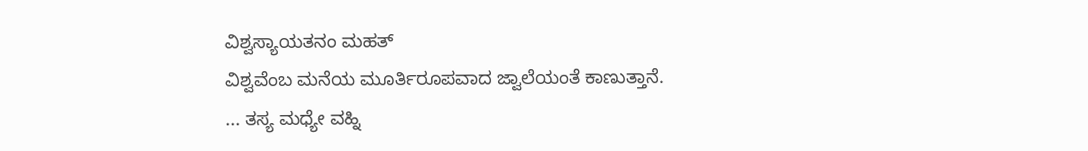ವಿಶ್ವಸ್ಯಾಯತನಂ ಮಹತ್
ವಿಶ್ವವೆಂಬ ಮನೆಯ ಮೂರ್ತಿರೂಪವಾದ ಜ್ವಾಲೆಯಂತೆ ಕಾಣುತ್ತಾನೆ.
... ತಸ್ಯ ಮಧ್ಯೇ ವಹ್ನಿ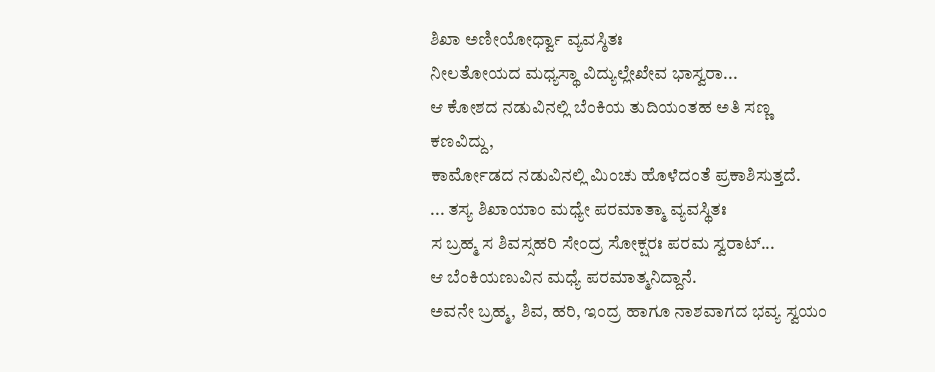ಶಿಖಾ ಅಣೀಯೋರ್ಧ್ವಾ ವ್ಯವಸ್ಠಿತಃ
ನೀಲತೋಯದ ಮಧ್ಯಸ್ಥಾ ವಿದ್ಯುಲ್ಲೇಖೇವ ಭಾಸ್ವರಾ...
ಆ ಕೋಶದ ನಡುವಿನಲ್ಲಿ ಬೆಂಕಿಯ ತುದಿಯಂತಹ ಅತಿ ಸಣ್ಣ ಕಣವಿದ್ದು,
ಕಾರ್ಮೋಡದ ನಡುವಿನಲ್ಲಿ ಮಿಂಚು ಹೊಳೆದಂತೆ ಪ್ರಕಾಶಿಸುತ್ತದೆ.
... ತಸ್ಯ ಶಿಖಾಯಾಂ ಮಧ್ಯೇ ಪರಮಾತ್ಮಾ ವ್ಯವಸ್ಥಿತಃ
ಸ ಬ್ರಹ್ಮ ಸ ಶಿವಸ್ಸಹರಿ ಸೇಂದ್ರ ಸೋಕ್ಷರಃ ಪರಮ ಸ್ವರಾಟ್...
ಆ ಬೆಂಕಿಯಣುವಿನ ಮಧ್ಯೆ ಪರಮಾತ್ಮನಿದ್ದಾನೆ.
ಅವನೇ ಬ್ರಹ್ಮ, ಶಿವ, ಹರಿ, ಇಂದ್ರ ಹಾಗೂ ನಾಶವಾಗದ ಭವ್ಯ ಸ್ವಯಂ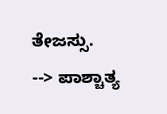ತೇಜಸ್ಸು.
--> ಪಾಶ್ಚಾತ್ಯ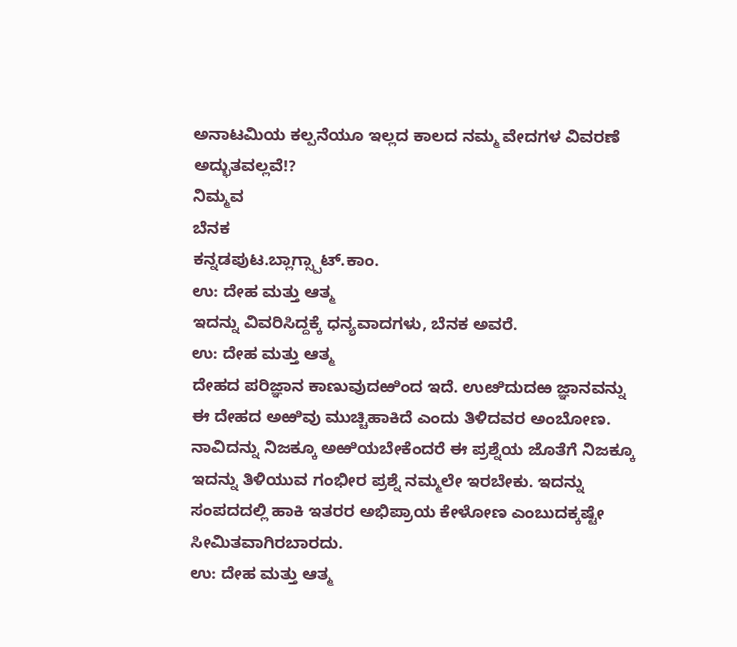ಅನಾಟಮಿಯ ಕಲ್ಪನೆಯೂ ಇಲ್ಲದ ಕಾಲದ ನಮ್ಮ ವೇದಗಳ ವಿವರಣೆ ಅದ್ಭುತವಲ್ಲವೆ!?
ನಿಮ್ಮವ
ಬೆನಕ
ಕನ್ನಡಪುಟ.ಬ್ಲಾಗ್ಸ್ಪಾಟ್.ಕಾಂ.
ಉ: ದೇಹ ಮತ್ತು ಆತ್ಮ
ಇದನ್ನು ವಿವರಿಸಿದ್ದಕ್ಕೆ ಧನ್ಯವಾದಗಳು, ಬೆನಕ ಅವರೆ.
ಉ: ದೇಹ ಮತ್ತು ಆತ್ಮ
ದೇಹದ ಪರಿಜ್ಞಾನ ಕಾಣುವುದಱಿಂದ ಇದೆ. ಉೞಿದುದಱ ಜ್ಞಾನವನ್ನು ಈ ದೇಹದ ಅಱಿವು ಮುಚ್ಚಿಹಾಕಿದೆ ಎಂದು ತಿಳಿದವರ ಅಂಬೋಣ. ನಾವಿದನ್ನು ನಿಜಕ್ಕೂ ಅಱಿಯಬೇಕೆಂದರೆ ಈ ಪ್ರಶ್ನೆಯ ಜೊತೆಗೆ ನಿಜಕ್ಕೂ ಇದನ್ನು ತಿಳಿಯುವ ಗಂಭೀರ ಪ್ರಶ್ನೆ ನಮ್ಮಲೇ ಇರಬೇಕು. ಇದನ್ನು ಸಂಪದದಲ್ಲಿ ಹಾಕಿ ಇತರರ ಅಭಿಪ್ರಾಯ ಕೇಳೋಣ ಎಂಬುದಕ್ಕಷ್ಟೇ ಸೀಮಿತವಾಗಿರಬಾರದು.
ಉ: ದೇಹ ಮತ್ತು ಆತ್ಮ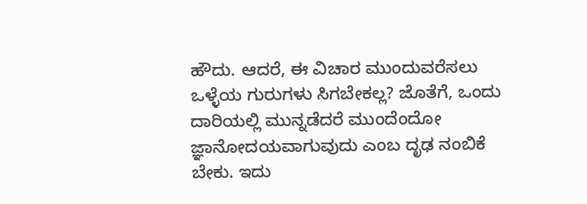ಹೌದು. ಆದರೆ, ಈ ವಿಚಾರ ಮುಂದುವರೆಸಲು ಒಳ್ಳೆಯ ಗುರುಗಳು ಸಿಗಬೇಕಲ್ಲ? ಜೊತೆಗೆ, ಒಂದು ದಾರಿಯಲ್ಲಿ ಮುನ್ನಡೆದರೆ ಮುಂದೆಂದೋ ಜ್ಞಾನೋದಯವಾಗುವುದು ಎಂಬ ದೃಢ ನಂಬಿಕೆ ಬೇಕು. ಇದು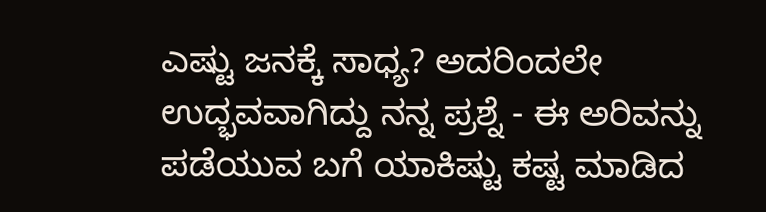ಎಷ್ಟು ಜನಕ್ಕೆ ಸಾಧ್ಯ? ಅದರಿಂದಲೇ ಉದ್ಭವವಾಗಿದ್ದು ನನ್ನ ಪ್ರಶ್ನೆ - ಈ ಅರಿವನ್ನು ಪಡೆಯುವ ಬಗೆ ಯಾಕಿಷ್ಟು ಕಷ್ಟ ಮಾಡಿದ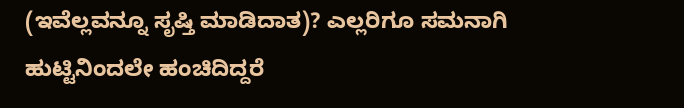(ಇವೆಲ್ಲವನ್ನೂ ಸೃಷ್ತಿ ಮಾಡಿದಾತ)? ಎಲ್ಲರಿಗೂ ಸಮನಾಗಿ ಹುಟ್ಟಿನಿಂದಲೇ ಹಂಚಿದಿದ್ದರೆ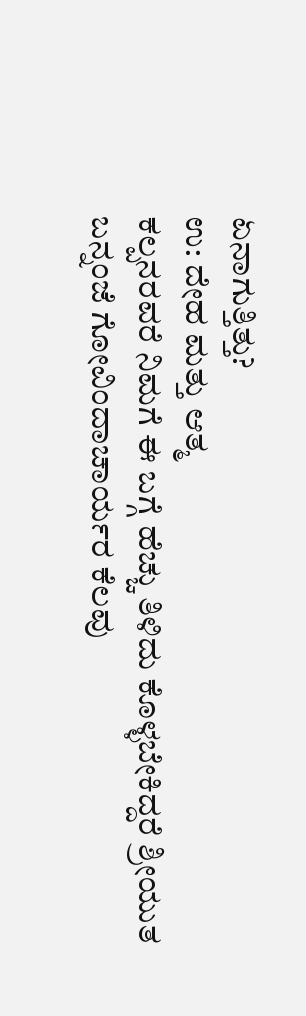ಏನಾಗುತ್ತಿತ್ತು?
ಉ: ದೇಹ ಮತ್ತು ಆತ್ಮ
ಕಲ್ಪನರವರೆ ನಿಮಗೆ ಈ ಬಗ್ಗೆ ಹೆಚ್ಚು ತಿಳಿದು ಕೊಳ್ಳಬೇಕಿದ್ದರೆ ಶ್ರೀಯುತ ಬನ್ನಂಜೆ ಗೋವಿಂದಾಚಾರ್ಯರ ಕೆಲವು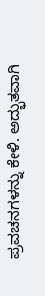ಪ್ರವಚನಗಳನ್ನು ಕೇಳಿ. ಅದ್ಭುತವಾಗಿ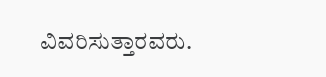ವಿವರಿಸುತ್ತಾರವರು.